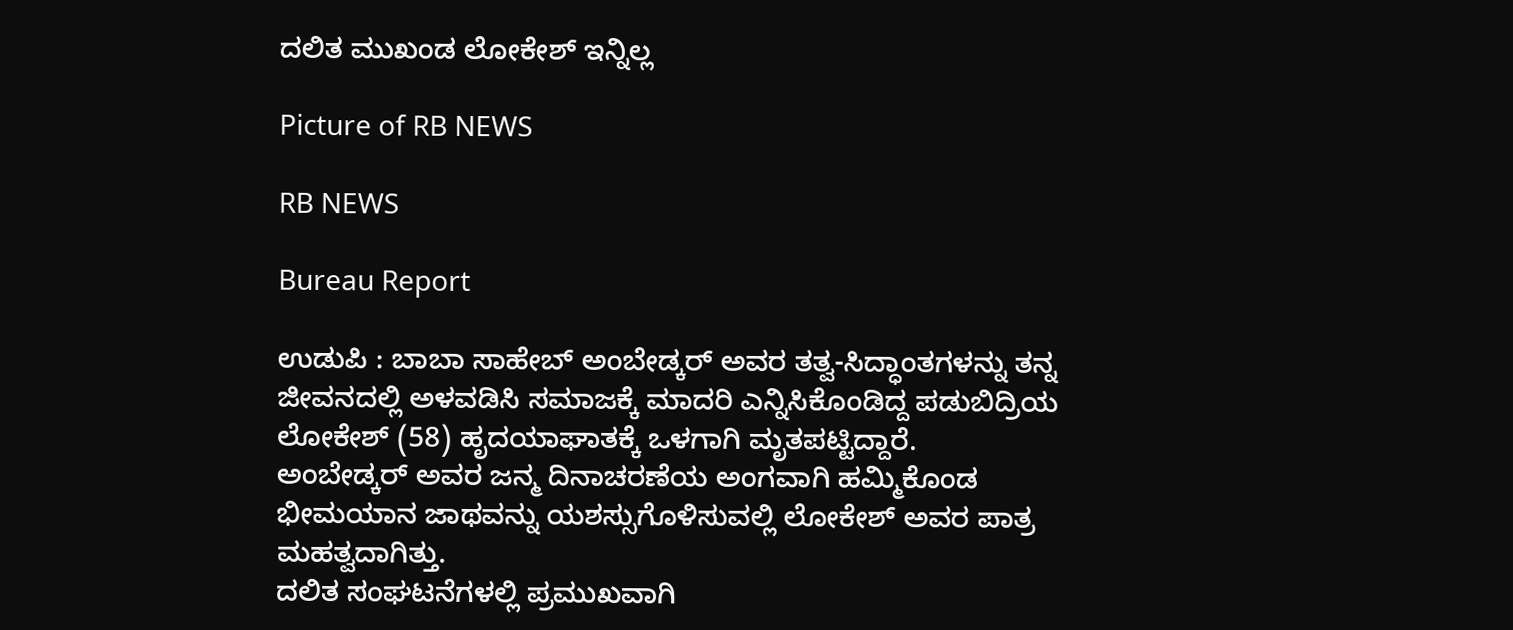ದಲಿತ ಮುಖಂಡ ಲೋಕೇಶ್ ಇನ್ನಿಲ್ಲ

Picture of RB NEWS

RB NEWS

Bureau Report

ಉಡುಪಿ : ಬಾಬಾ ಸಾಹೇಬ್ ಅಂಬೇಡ್ಕರ್ ಅವರ ತತ್ವ-ಸಿದ್ಧಾಂತಗಳನ್ನು ತನ್ನ ಜೀವನದಲ್ಲಿ ಅಳವಡಿಸಿ ಸಮಾಜಕ್ಕೆ ಮಾದರಿ ಎನ್ನಿಸಿಕೊಂಡಿದ್ದ ಪಡುಬಿದ್ರಿಯ ಲೋಕೇಶ್ (58) ಹೃದಯಾಘಾತಕ್ಕೆ ಒಳಗಾಗಿ ಮೃತಪಟ್ಟಿದ್ದಾರೆ.
ಅಂಬೇಡ್ಕರ್ ಅವರ‌ ಜನ್ಮ ದಿನಾಚರಣೆಯ ಅಂಗವಾಗಿ ಹಮ್ಮಿಕೊಂಡ ಭೀಮಯಾನ ಜಾಥವನ್ನು ಯಶಸ್ಸುಗೊಳಿಸುವಲ್ಲಿ ಲೋಕೇಶ್ ಅವರ ಪಾತ್ರ‌ ಮಹತ್ವದಾಗಿತ್ತು.
ದಲಿತ ಸಂಘಟನೆಗಳಲ್ಲಿ ಪ್ರಮುಖವಾಗಿ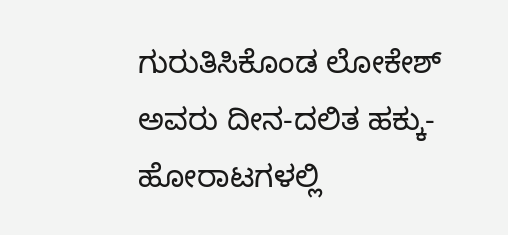ಗುರುತಿಸಿಕೊಂಡ ಲೋಕೇಶ್ ಅವರು ದೀನ-ದಲಿತ ಹಕ್ಕು- ಹೋರಾಟಗಳಲ್ಲಿ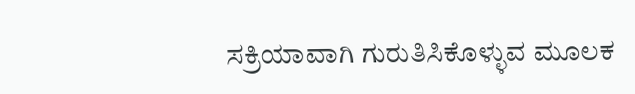ಸಕ್ರಿಯಾವಾಗಿ ಗುರುತಿಸಿಕೊಳ್ಳುವ ಮೂಲಕ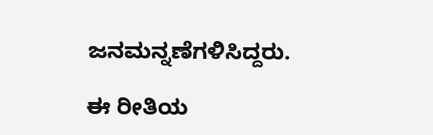ಜನಮನ್ನಣೆಗಳಿಸಿದ್ದರು.

ಈ ರೀತಿಯ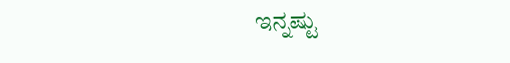ಇನ್ನಷ್ಟು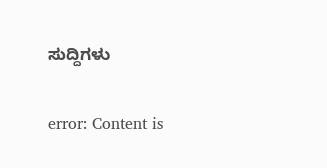ಸುದ್ದಿಗಳು

error: Content is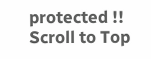protected !!
Scroll to Top